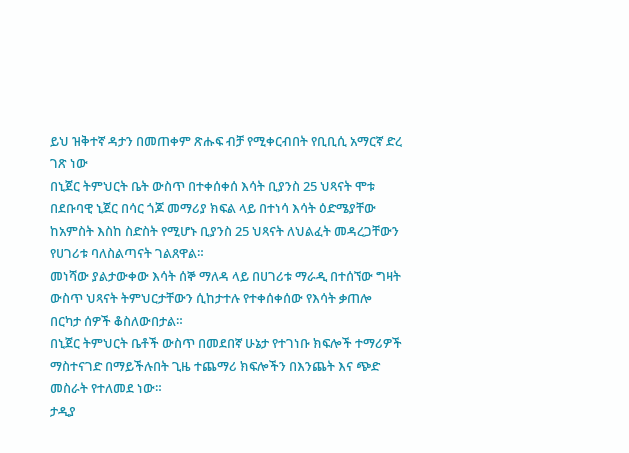ይህ ዝቅተኛ ዳታን በመጠቀም ጽሑፍ ብቻ የሚቀርብበት የቢቢሲ አማርኛ ድረ ገጽ ነው
በኒጀር ትምህርት ቤት ውስጥ በተቀሰቀሰ እሳት ቢያንስ 25 ህጻናት ሞቱ
በደቡባዊ ኒጀር በሳር ጎጆ መማሪያ ክፍል ላይ በተነሳ እሳት ዕድሜያቸው ከአምስት እስከ ስድስት የሚሆኑ ቢያንስ 25 ህጻናት ለህልፈት መዳረጋቸውን የሀገሪቱ ባለስልጣናት ገልጸዋል።
መነሻው ያልታውቀው እሳት ሰኞ ማለዳ ላይ በሀገሪቱ ማራዲ በተሰኘው ግዛት ውስጥ ህጻናት ትምህርታቸውን ሲከታተሉ የተቀሰቀሰው የእሳት ቃጠሎ በርካታ ሰዎች ቆስለውበታል።
በኒጀር ትምህርት ቤቶች ውስጥ በመደበኛ ሁኔታ የተገነቡ ክፍሎች ተማሪዎች ማስተናገድ በማይችሉበት ጊዜ ተጨማሪ ክፍሎችን በእንጨት እና ጭድ መስራት የተለመደ ነው።
ታዲያ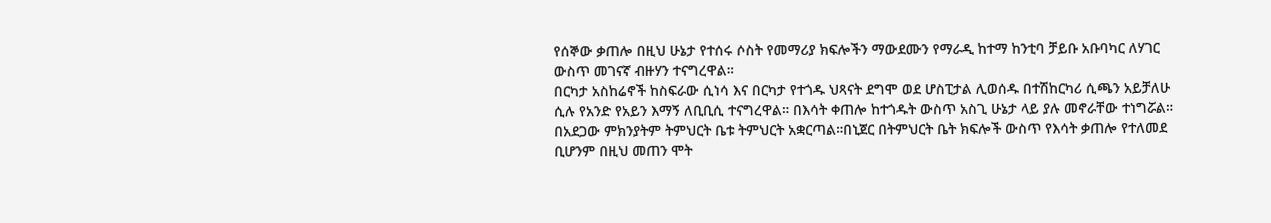የሰኞው ቃጠሎ በዚህ ሁኔታ የተሰሩ ሶስት የመማሪያ ክፍሎችን ማውደሙን የማራዲ ከተማ ከንቲባ ቻይቡ አቡባካር ለሃገር ውስጥ መገናኛ ብዙሃን ተናግረዋል።
በርካታ አስከሬኖች ከስፍራው ሲነሳ እና በርካታ የተጎዱ ህጻናት ደግሞ ወደ ሆስፒታል ሊወሰዱ በተሽከርካሪ ሲጫን አይቻለሁ ሲሉ የአንድ የአይን እማኝ ለቢቢሲ ተናግረዋል። በእሳት ቀጠሎ ከተጎዱት ውስጥ አስጊ ሁኔታ ላይ ያሉ መኖራቸው ተነግሯል።
በአደጋው ምክንያትም ትምህርት ቤቱ ትምህርት አቋርጣል።በኒጀር በትምህርት ቤት ክፍሎች ውስጥ የእሳት ቃጠሎ የተለመደ ቢሆንም በዚህ መጠን ሞት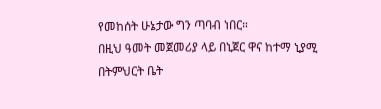የመከሰት ሁኔታው ግን ጣባብ ነበር።
በዚህ ዓመት መጀመሪያ ላይ በኒጀር ዋና ከተማ ኒያሚ በትምህርት ቤት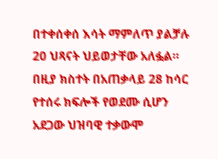በተቀሰቀሰ እሳት ማምለጥ ያልቻሉ 20 ህጻናት ህይወታቸው አለፏል።
በዚያ ክስተት በአጠቃላይ 28 ከሳር የተሰሩ ክፍሎች የወደሙ ሲሆን አደጋው ህዝባዊ ተቃውሞ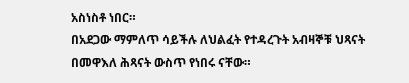አስነስቶ ነበር።
በአደጋው ማምለጥ ሳይችሉ ለህልፈት የተዳረጉት አብዛኞቹ ህጻናት በመዋእለ ሕጻናት ውስጥ የነበሩ ናቸው።